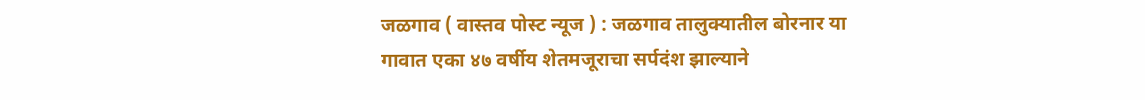जळगाव ( वास्तव पोस्ट न्यूज ) : जळगाव तालुक्यातील बोरनार या गावात एका ४७ वर्षीय शेतमजूराचा सर्पदंश झाल्याने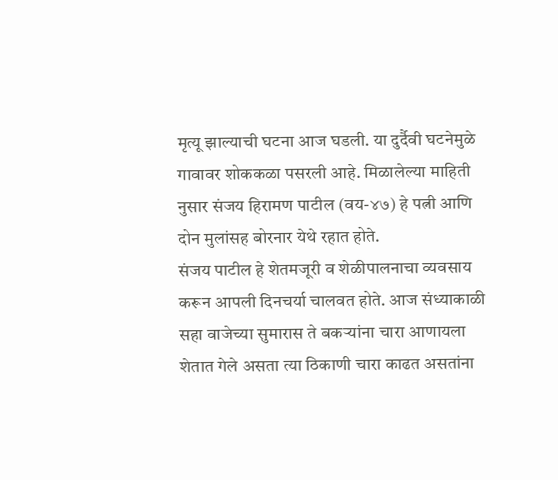मृत्यू झाल्याची घटना आज घडली. या दुर्दैवी घटनेमुळे गावावर शोककळा पसरली आहे. मिळालेल्या माहिती नुसार संजय हिरामण पाटील (वय-४७) हे पत्नी आणि दोन मुलांसह बोरनार येथे रहात होते.
संजय पाटील हे शेतमजूरी व शेळीपालनाचा व्यवसाय करून आपली दिनचर्या चालवत होते. आज संध्याकाळी सहा वाजेच्या सुमारास ते बकऱ्यांना चारा आणायला शेतात गेले असता त्या ठिकाणी चारा काढत असतांना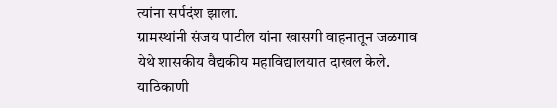त्यांना सर्पदंश झाला.
ग्रामस्थांनी संजय पाटील यांना खासगी वाहनातून जळगाव येथे शासकीय वैद्यकीय महाविद्यालयात दाखल केले. याठिकाणी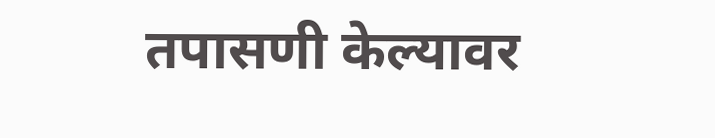तपासणी केल्यावर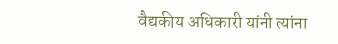वैद्यकीय अधिकारी यांनी त्यांना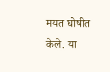मयत घोषीत केले. या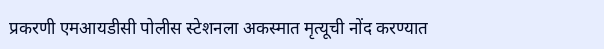प्रकरणी एमआयडीसी पोलीस स्टेशनला अकस्मात मृत्यूची नोंद करण्यात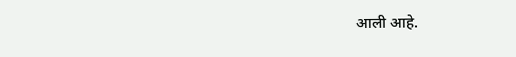आली आहे.